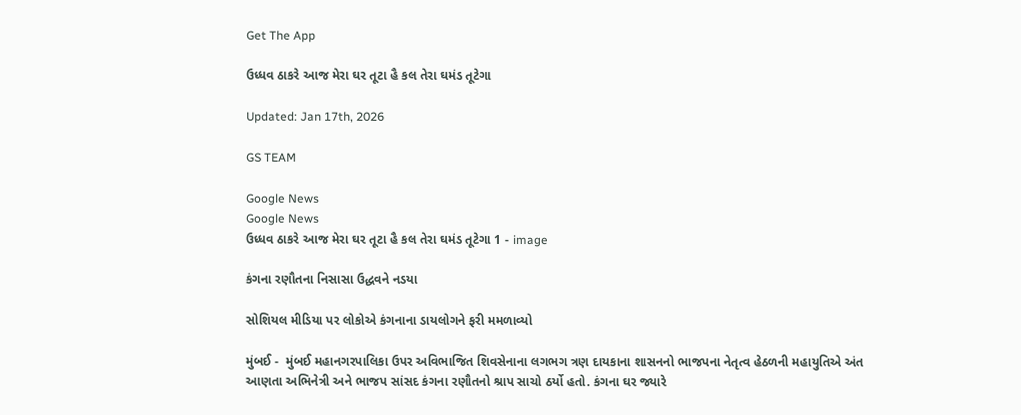Get The App

ઉધ્ધવ ઠાકરે આજ મેરા ઘર તૂટા હૈ કલ તેરા ઘમંડ તૂટેગા

Updated: Jan 17th, 2026

GS TEAM

Google News
Google News
ઉધ્ધવ ઠાકરે આજ મેરા ઘર તૂટા હૈ કલ તેરા ઘમંડ તૂટેગા 1 - image

કંગના રણૌતના નિસાસા ઉદ્ધવને નડયા

સોશિયલ મીડિયા પર લોકોએ કંગનાના ડાયલોગને ફરી મમળાવ્યો

મુંબઈ -  મુંબઈ મહાનગરપાલિકા ઉપર અવિભાજિત શિવસેનાના લગભગ ત્રણ દાયકાના શાસનનો ભાજપના નેતૃત્વ હેઠળની મહાયુતિએ અંત આણતા અભિનેત્રી અને ભાજપ સાંસદ કંગના રણૌતનો શ્રાપ સાચો ઠર્યો હતો. કંગના ઘર જ્યારે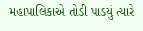મહાપાલિકાએ તોડી પાડયું ત્યારે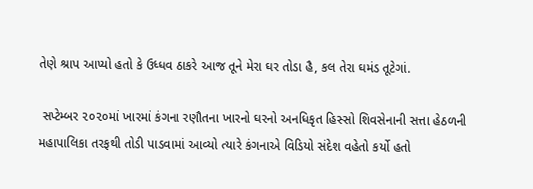તેણે શ્રાપ આપ્યો હતો કે ઉધ્ધવ ઠાકરે આજ તૂને મેરા ઘર તોડા હૈ, કલ તેરા ઘમંડ તૂટેગાં.

 સપ્ટેમ્બર ૨૦૨૦માં ખારમાં કંગના રણૌતના ખારનો ઘરનો અનધિકૃત હિસ્સો શિવસેનાની સત્તા હેઠળની મહાપાલિકા તરફથી તોડી પાડવામાં આવ્યો ત્યારે કંગનાએ વિડિયો સંદેશ વહેતો કર્યો હતો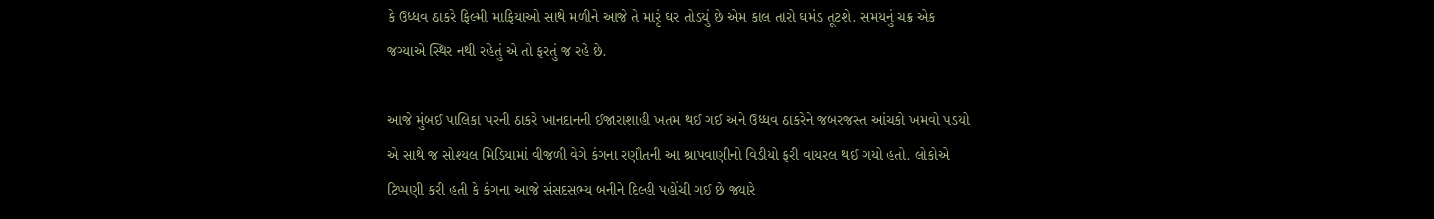કે ઉધ્ધવ ઠાકરે ફિલ્મી માફિયાઓ સાથે મળીને આજે તે મારૃં ઘર તોડયું છે એમ કાલ તારો ઘમંડ તૂટશે. સમયનું ચક્ર એક જગ્યાએ સ્થિર નથી રહેતું એ તો ફરતું જ રહે છે.

આજે મુંબઈ પાલિકા પરની ઠાકરે ખાનદાનની ઈજારાશાહી ખતમ થઈ ગઈ અને ઉધ્ધવ ઠાકરેને જબરજસ્ત આંચકો ખમવો પડયો એ સાથે જ સોશ્યલ મિડિયામાં વીજળી વેગે કંગના રણૌતની આ શ્રાપવાણીનો વિડીયો ફરી વાયરલ થઈ ગયો હતો. લોકોએ ટિપ્પણી કરી હતી કે કંગના આજે સંસદસભ્ય બનીને દિલ્હી પહોંચી ગઈ છે જ્યારે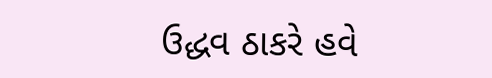ઉદ્ધવ ઠાકરે હવે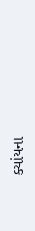ક્યાંયના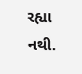રહ્યા નથી.